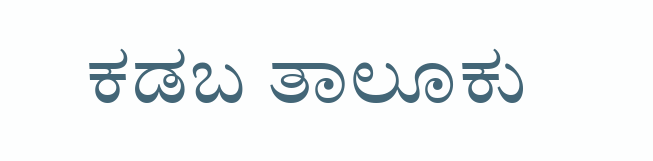ಕಡಬ ತಾಲೂಕು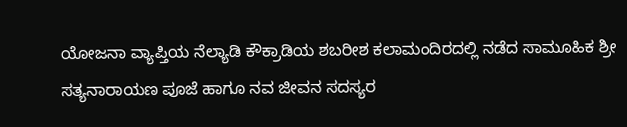ಯೋಜನಾ ವ್ಯಾಪ್ತಿಯ ನೆಲ್ಯಾಡಿ ಕೌಕ್ರಾಡಿಯ ಶಬರೀಶ ಕಲಾಮಂದಿರದಲ್ಲಿ ನಡೆದ ಸಾಮೂಹಿಕ ಶ್ರೀ ಸತ್ಯನಾರಾಯಣ ಪೂಜೆ ಹಾಗೂ ನವ ಜೀವನ ಸದಸ್ಯರ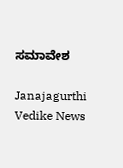ಸಮಾವೇಶ

Janajagurthi Vedike News